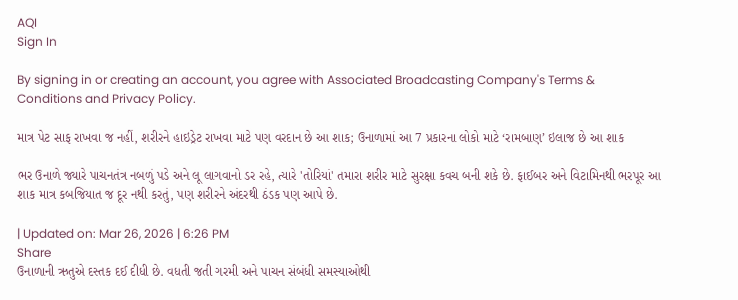AQI
Sign In

By signing in or creating an account, you agree with Associated Broadcasting Company's Terms & Conditions and Privacy Policy.

માત્ર પેટ સાફ રાખવા જ નહીં, શરીરને હાઇડ્રેટ રાખવા માટે પણ વરદાન છે આ શાક; ઉનાળામાં આ 7 પ્રકારના લોકો માટે ‘રામબાણ’ ઇલાજ છે આ શાક

ભર ઉનાળે જ્યારે પાચનતંત્ર નબળું પડે અને લૂ લાગવાનો ડર રહે, ત્યારે 'તોરિયાં' તમારા શરીર માટે સુરક્ષા કવચ બની શકે છે. ફાઈબર અને વિટામિનથી ભરપૂર આ શાક માત્ર કબજિયાત જ દૂર નથી કરતું, પણ શરીરને અંદરથી ઠંડક પણ આપે છે.

| Updated on: Mar 26, 2026 | 6:26 PM
Share
ઉનાળાની ઋતુએ દસ્તક દઈ દીધી છે. વધતી જતી ગરમી અને પાચન સંબંધી સમસ્યાઓથી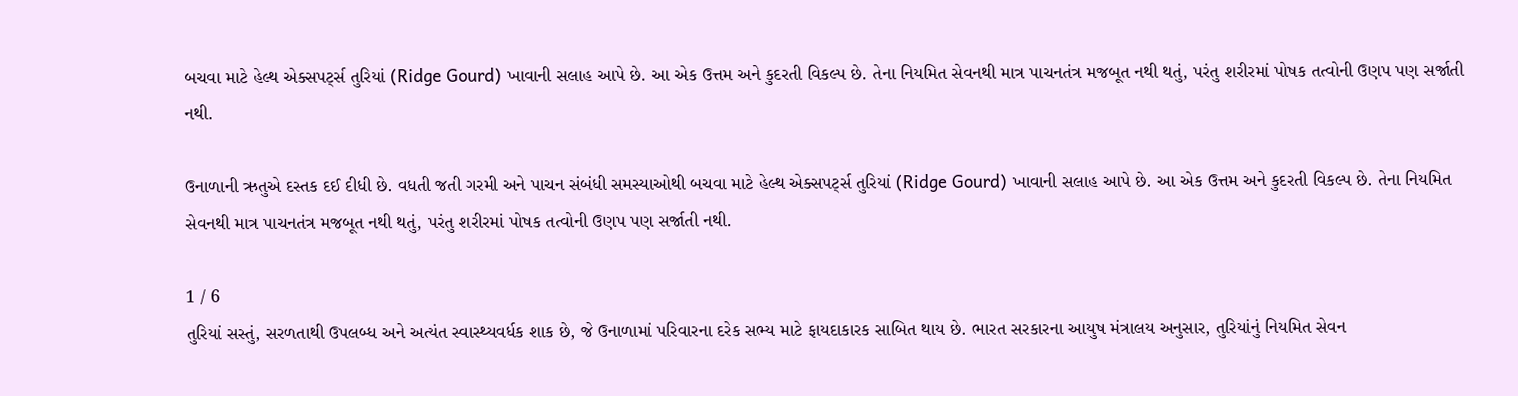બચવા માટે હેલ્થ એક્સપર્ટ્સ તુરિયાં (Ridge Gourd) ખાવાની સલાહ આપે છે. આ એક ઉત્તમ અને કુદરતી વિકલ્પ છે. તેના નિયમિત સેવનથી માત્ર પાચનતંત્ર મજબૂત નથી થતું, પરંતુ શરીરમાં પોષક તત્વોની ઉણપ પણ સર્જાતી નથી.

ઉનાળાની ઋતુએ દસ્તક દઈ દીધી છે. વધતી જતી ગરમી અને પાચન સંબંધી સમસ્યાઓથી બચવા માટે હેલ્થ એક્સપર્ટ્સ તુરિયાં (Ridge Gourd) ખાવાની સલાહ આપે છે. આ એક ઉત્તમ અને કુદરતી વિકલ્પ છે. તેના નિયમિત સેવનથી માત્ર પાચનતંત્ર મજબૂત નથી થતું, પરંતુ શરીરમાં પોષક તત્વોની ઉણપ પણ સર્જાતી નથી.

1 / 6
તુરિયાં સસ્તું, સરળતાથી ઉપલબ્ધ અને અત્યંત સ્વાસ્થ્યવર્ધક શાક છે, જે ઉનાળામાં પરિવારના દરેક સભ્ય માટે ફાયદાકારક સાબિત થાય છે. ભારત સરકારના આયુષ મંત્રાલય અનુસાર, તુરિયાંનું નિયમિત સેવન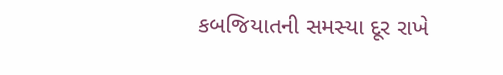કબજિયાતની સમસ્યા દૂર રાખે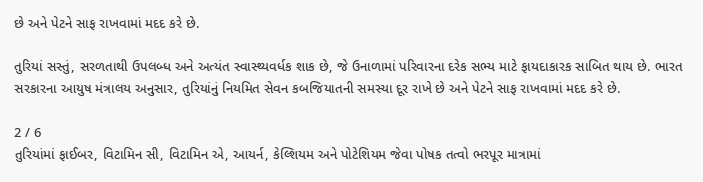છે અને પેટને સાફ રાખવામાં મદદ કરે છે.

તુરિયાં સસ્તું, સરળતાથી ઉપલબ્ધ અને અત્યંત સ્વાસ્થ્યવર્ધક શાક છે, જે ઉનાળામાં પરિવારના દરેક સભ્ય માટે ફાયદાકારક સાબિત થાય છે. ભારત સરકારના આયુષ મંત્રાલય અનુસાર, તુરિયાંનું નિયમિત સેવન કબજિયાતની સમસ્યા દૂર રાખે છે અને પેટને સાફ રાખવામાં મદદ કરે છે.

2 / 6
તુરિયાંમાં ફાઈબર, વિટામિન સી, વિટામિન એ, આયર્ન, કેલ્શિયમ અને પોટેશિયમ જેવા પોષક તત્વો ભરપૂર માત્રામાં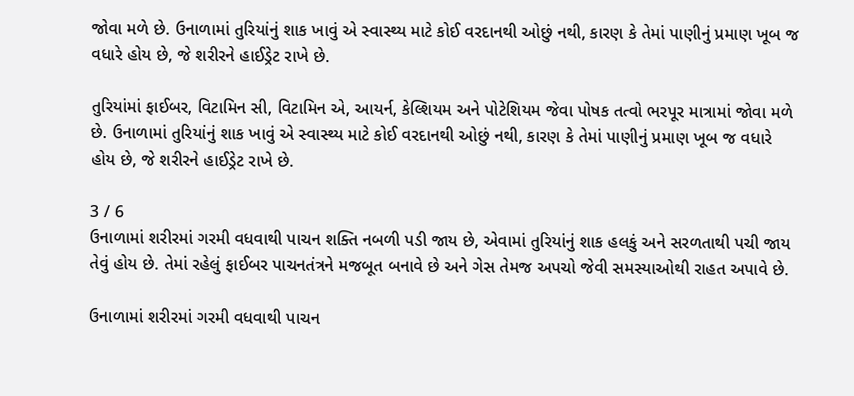જોવા મળે છે. ઉનાળામાં તુરિયાંનું શાક ખાવું એ સ્વાસ્થ્ય માટે કોઈ વરદાનથી ઓછું નથી, કારણ કે તેમાં પાણીનું પ્રમાણ ખૂબ જ વધારે હોય છે, જે શરીરને હાઈડ્રેટ રાખે છે.

તુરિયાંમાં ફાઈબર, વિટામિન સી, વિટામિન એ, આયર્ન, કેલ્શિયમ અને પોટેશિયમ જેવા પોષક તત્વો ભરપૂર માત્રામાં જોવા મળે છે. ઉનાળામાં તુરિયાંનું શાક ખાવું એ સ્વાસ્થ્ય માટે કોઈ વરદાનથી ઓછું નથી, કારણ કે તેમાં પાણીનું પ્રમાણ ખૂબ જ વધારે હોય છે, જે શરીરને હાઈડ્રેટ રાખે છે.

3 / 6
ઉનાળામાં શરીરમાં ગરમી વધવાથી પાચન શક્તિ નબળી પડી જાય છે, એવામાં તુરિયાંનું શાક હલકું અને સરળતાથી પચી જાય તેવું હોય છે. તેમાં રહેલું ફાઈબર પાચનતંત્રને મજબૂત બનાવે છે અને ગેસ તેમજ અપચો જેવી સમસ્યાઓથી રાહત અપાવે છે.

ઉનાળામાં શરીરમાં ગરમી વધવાથી પાચન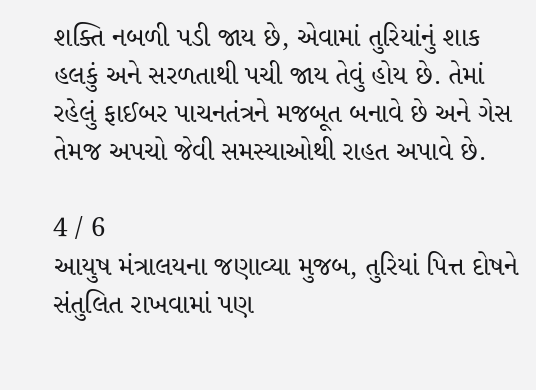શક્તિ નબળી પડી જાય છે, એવામાં તુરિયાંનું શાક હલકું અને સરળતાથી પચી જાય તેવું હોય છે. તેમાં રહેલું ફાઈબર પાચનતંત્રને મજબૂત બનાવે છે અને ગેસ તેમજ અપચો જેવી સમસ્યાઓથી રાહત અપાવે છે.

4 / 6
આયુષ મંત્રાલયના જણાવ્યા મુજબ, તુરિયાં પિત્ત દોષને સંતુલિત રાખવામાં પણ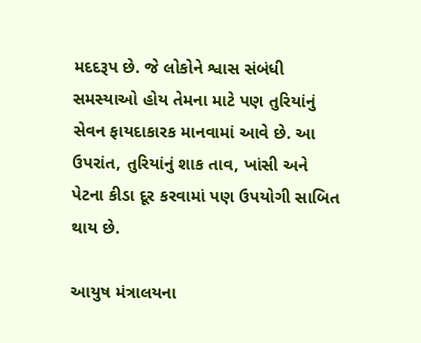મદદરૂપ છે. જે લોકોને શ્વાસ સંબંધી સમસ્યાઓ હોય તેમના માટે પણ તુરિયાંનું સેવન ફાયદાકારક માનવામાં આવે છે. આ ઉપરાંત, તુરિયાંનું શાક તાવ, ખાંસી અને પેટના કીડા દૂર કરવામાં પણ ઉપયોગી સાબિત થાય છે.

આયુષ મંત્રાલયના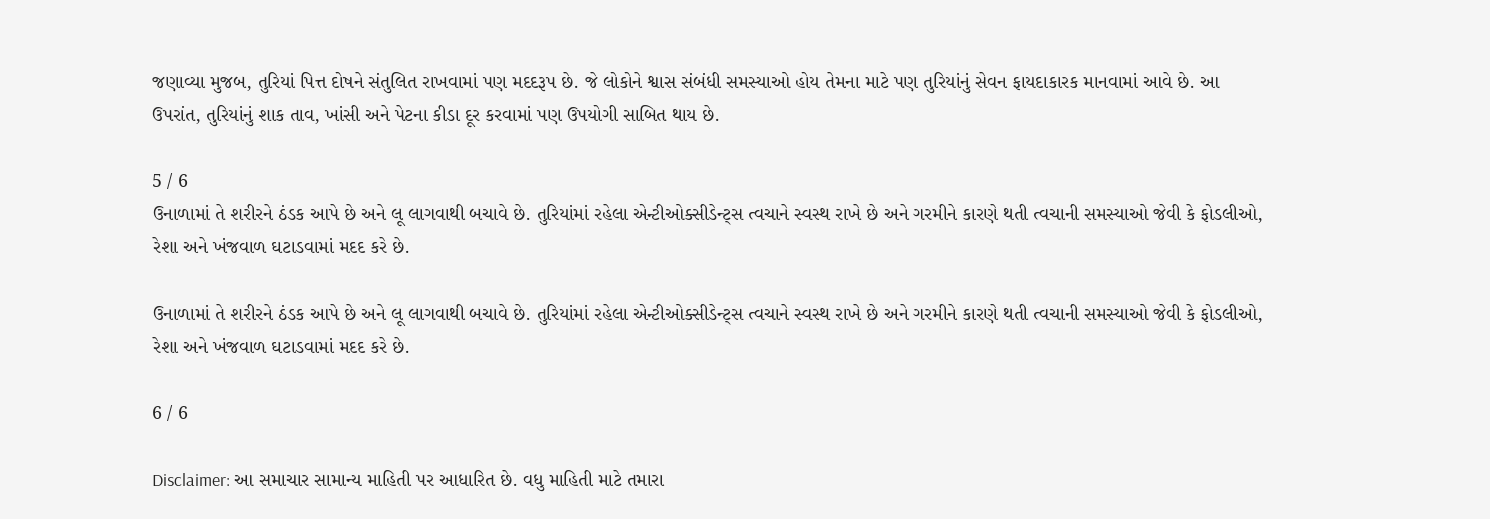જણાવ્યા મુજબ, તુરિયાં પિત્ત દોષને સંતુલિત રાખવામાં પણ મદદરૂપ છે. જે લોકોને શ્વાસ સંબંધી સમસ્યાઓ હોય તેમના માટે પણ તુરિયાંનું સેવન ફાયદાકારક માનવામાં આવે છે. આ ઉપરાંત, તુરિયાંનું શાક તાવ, ખાંસી અને પેટના કીડા દૂર કરવામાં પણ ઉપયોગી સાબિત થાય છે.

5 / 6
ઉનાળામાં તે શરીરને ઠંડક આપે છે અને લૂ લાગવાથી બચાવે છે. તુરિયાંમાં રહેલા એન્ટીઓક્સીડેન્ટ્સ ત્વચાને સ્વસ્થ રાખે છે અને ગરમીને કારણે થતી ત્વચાની સમસ્યાઓ જેવી કે ફોડલીઓ, રેશા અને ખંજવાળ ઘટાડવામાં મદદ કરે છે.

ઉનાળામાં તે શરીરને ઠંડક આપે છે અને લૂ લાગવાથી બચાવે છે. તુરિયાંમાં રહેલા એન્ટીઓક્સીડેન્ટ્સ ત્વચાને સ્વસ્થ રાખે છે અને ગરમીને કારણે થતી ત્વચાની સમસ્યાઓ જેવી કે ફોડલીઓ, રેશા અને ખંજવાળ ઘટાડવામાં મદદ કરે છે.

6 / 6

Disclaimer: આ સમાચાર સામાન્ય માહિતી પર આધારિત છે. વધુ માહિતી માટે તમારા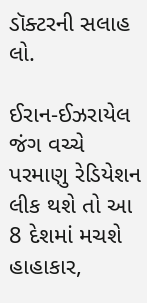ડૉક્ટરની સલાહ લો.

ઈરાન-ઈઝરાયેલ જંગ વચ્ચે પરમાણુ રેડિયેશન લીક થશે તો આ 8 દેશમાં મચશે હાહાકાર,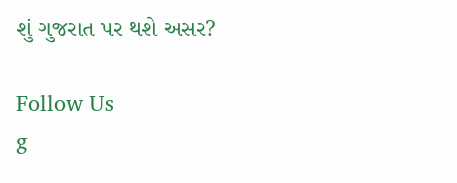શું ગુજરાત પર થશે અસર?

Follow Us
g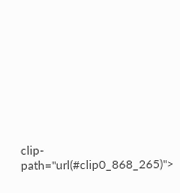clip-path="url(#clip0_868_265)">